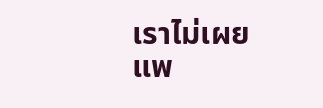เราไม่เผยแพ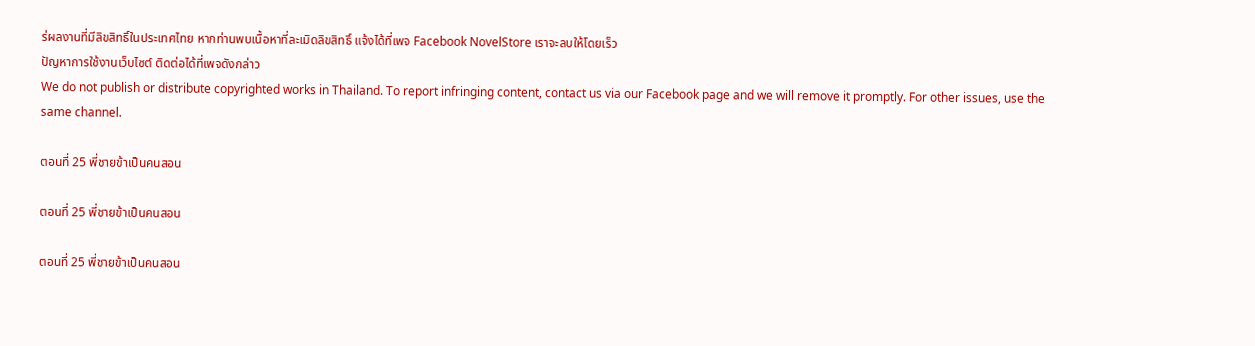ร่ผลงานที่มีลิขสิทธิ์ในประเทศไทย หากท่านพบเนื้อหาที่ละเมิดลิขสิทธิ์ แจ้งได้ที่เพจ Facebook NovelStore เราจะลบให้โดยเร็ว
ปัญหาการใช้งานเว็บไซต์ ติดต่อได้ที่เพจดังกล่าว
We do not publish or distribute copyrighted works in Thailand. To report infringing content, contact us via our Facebook page and we will remove it promptly. For other issues, use the same channel.

ตอนที่ 25 พี่ชายข้าเป็นคนสอน

ตอนที่ 25 พี่ชายข้าเป็นคนสอน

ตอนที่ 25 พี่ชายข้าเป็นคนสอน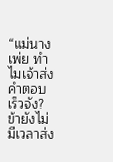“แม่นางเพ่ย ทำไมเจ้าส่งคำตอบเร็วจัง?ข้ายังไม่มีเวลาส่ง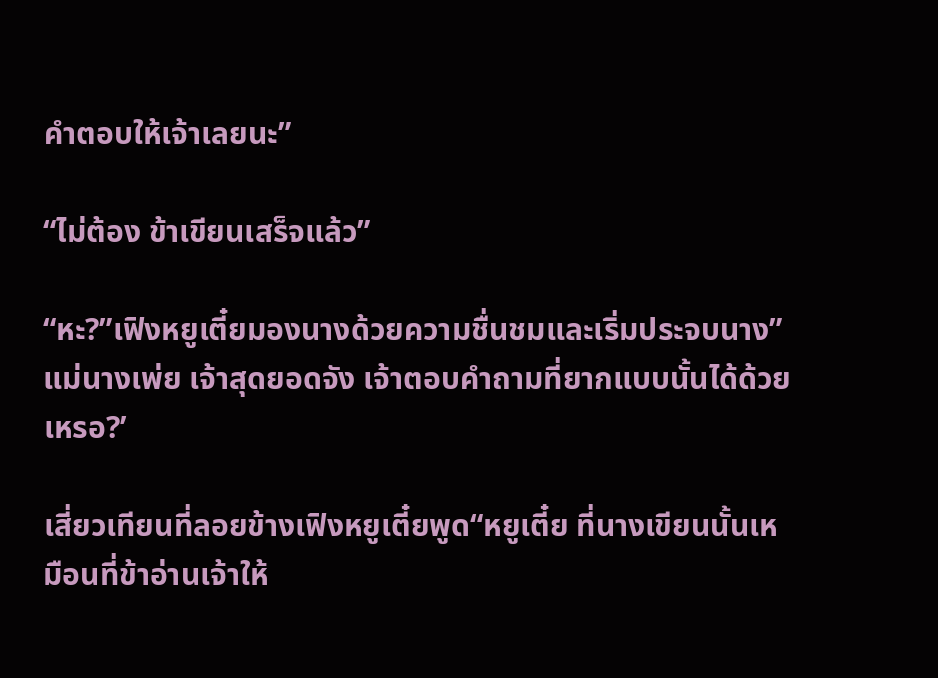คำตอบให้เจ้าเลยนะ”

“ไม่ต้อง ข้าเขียนเสร็จแล้ว”

“หะ?”เฟิงหยูเตี๋ยมองนางด้วยความชื่นชมและเริ่มประจบนาง”แม่นางเพ่ย เจ้าสุดยอดจัง เจ้าตอบคำถามที่ยากแบบนั้นได้ด้วยเหรอ?’

เสี่ยวเทียนที่ลอยข้างเฟิงหยูเตี๋ยพูด“หยูเตี๋ย ที่นางเขียนนั้นเหมือนที่ข้าอ่านเจ้าให้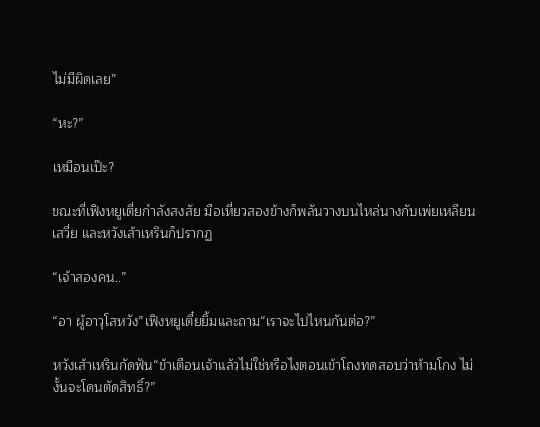ไม่มีผิดเลย”

“หะ?”

เหมือนเป๊ะ?

ขณะที่เฟิงหยูเตี่ยกำลังสงสัย มือเหี่ยวสองข้างก็พลันวางบนไหล่นางกับเพ่ยเหลียนเสวี่ย และหวังเส้าเหรินก็ปรากฏ

“เจ้าสองคน..”

“อา ผู้อาวุโสหวัง”เฟิงหยูเตี๋ยยิ้มและถาม“เราจะไปไหนกันต่อ?”

หวังเส้าเหรินกัดฟัน“ข้าเตือนเจ้าแล้วไม่ใช่หรือไงตอนเข้าโถงทดสอบว่าห้ามโกง ไม่งั้นจะโดนตัดสิทธิ์?”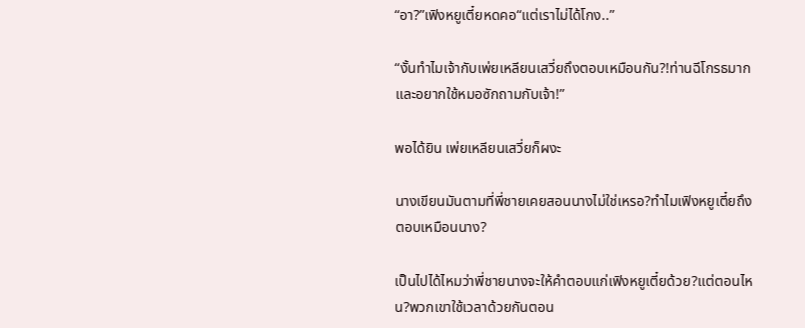“อา?”เฟิงหยูเตี๋ยหดคอ“แต่เราไม่ได้โกง..”

“งั้นทำไมเจ้ากับเพ่ยเหลียนเสวี่ยถึงตอบเหมือนกัน?!ท่านฉีโกรธมากและอยากใช้หมอซักถามกับเจ้า!”

พอได้ยิน เพ่ยเหลียนเสวี่ยก็ผงะ

นางเขียนมันตามที่พี่ชายเคยสอนนางไม่ใช่เหรอ?ทำไมเฟิงหยูเตี๋ยถึงตอบเหมือนนาง?

เป็นไปได้ไหมว่าพี่ชายนางจะให้คำตอบแก่เฟิงหยูเตี๋ยด้วย?แต่ตอนไหน?พวกเขาใช้เวลาด้วยกันตอน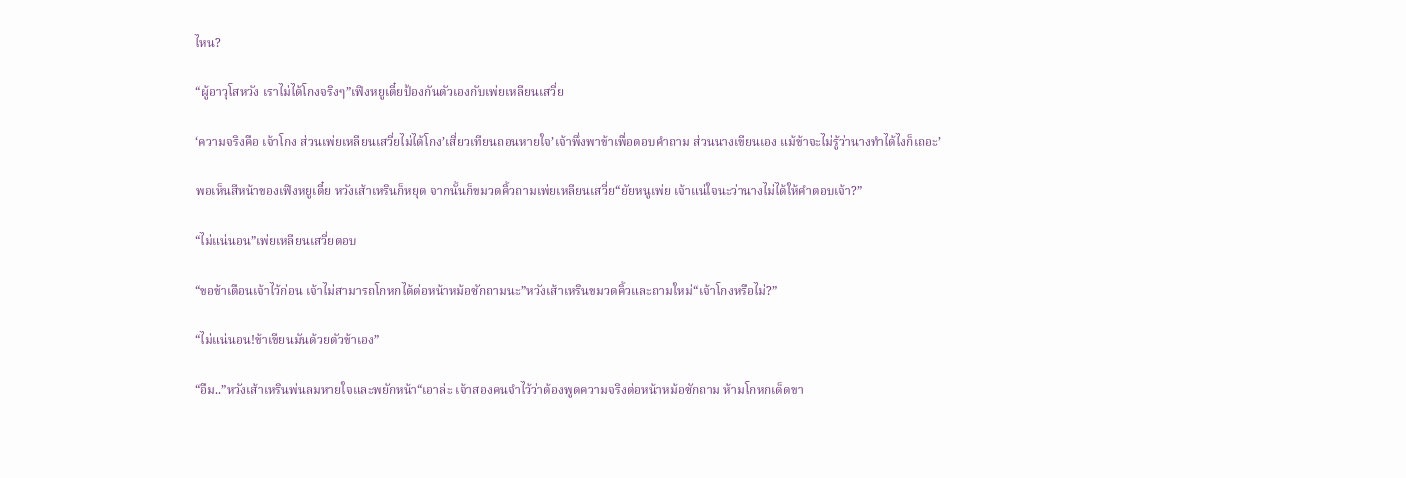ไหน?

“ผู้อาวุโสหวัง เราไม่ได้โกงจริงๆ”เฟิงหยูเตี๋ยป้องกันตัวเองกับเพ่ยเหลียนเสวี่ย

‘ความจริงคือ เจ้าโกง ส่วนเพ่ยเหลียนเสวี่ยไม่ได้โกง’เสี่ยวเทียนถอนหายใจ’เจ้าพึ่งพาข้าเพื่อตอบคำถาม ส่วนนางเขียนเอง แม้ข้าจะไม่รู้ว่านางทำได้ไงก็เถอะ’

พอเห็นสีหน้าของเฟิงหยูเตี๋ย หวังเส้าเหรินก็หยุด จากนั้นก็ขมวดคิ้วถามเพ่ยเหลียนเสวี่ย“ยัยหนูเพ่ย เจ้าแน่ใจนะว่านางไม่ได้ให้คำตอบเจ้า?”

“ไม่แน่นอน”เพ่ยเหลียนเสวี่ยตอบ

“ขอข้าเตือนเจ้าไว้ก่อน เจ้าไม่สามารถโกหกได้ต่อหน้าหม้อซักถามนะ”หวังเส้าเหรินขมวดคิ้วและถามใหม่“เจ้าโกงหรือไม่?”

“ไม่แน่นอน!ข้าเขียนมันด้วยตัวข้าเอง”

“อืม..”หวังเส้าเหรินพ่นลมหายใจและพยักหน้า“เอาล่ะ เจ้าสองคนจำไว้ว่าต้องพูดความจริงต่อหน้าหม้อซักถาม ห้ามโกหกเด็ดขา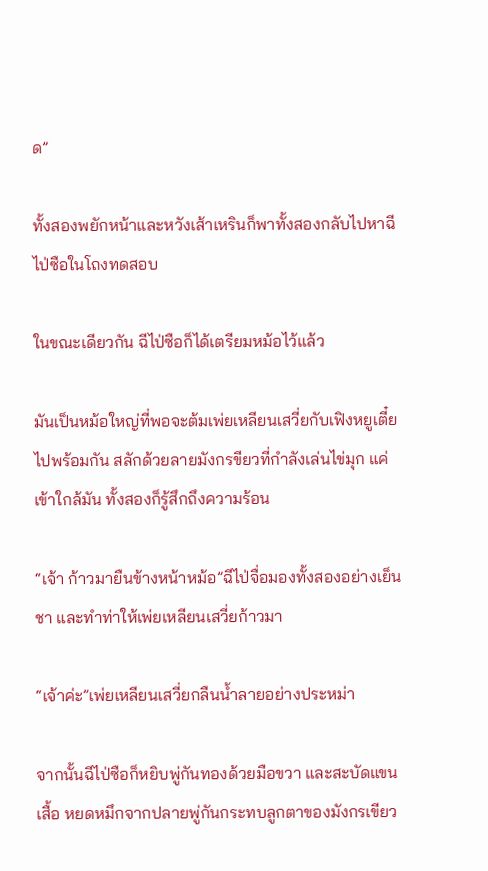ด”

ทั้งสองพยักหน้าและหวังเส้าเหรินก็พาทั้งสองกลับไปหาฉีไป่ซือในโถงทดสอบ

ในขณะเดียวกัน ฉีไป่ซือก็ได้เตรียมหม้อไว้แล้ว

มันเป็นหม้อใหญ่ที่พอจะต้มเพ่ยเหลียนเสวี่ยกับเฟิงหยูเตี๋ยไปพร้อมกัน สลักด้วยลายมังกรขียวที่กำลังเล่นไข่มุก แค่เข้าใกล้มัน ทั้งสองก็รู้สึกถึงความร้อน

“เจ้า ก้าวมายืนข้างหน้าหม้อ”ฉีไป่จื่อมองทั้งสองอย่างเย็นชา และทำท่าให้เพ่ยเหลียนเสวี่ยก้าวมา

“เจ้าค่ะ”เพ่ยเหลียนเสวี่ยกลืนน้ำลายอย่างประหม่า

จากนั้นฉีไป่ซือก็หยิบพู่กันทองด้วยมือขวา และสะบัดแขนเสื้อ หยดหมึกจากปลายพู่กันกระทบลูกตาของมังกรเขียว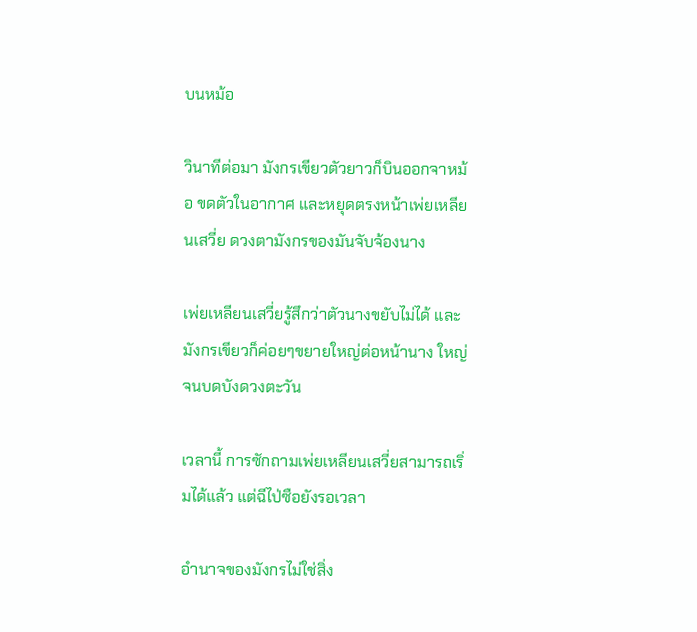บนหม้อ

วินาทีต่อมา มังกรเขียวตัวยาวก็บินออกจาหม้อ ขดตัวในอากาศ และหยุดตรงหน้าเพ่ยเหลียนเสวี่ย ดวงตามังกรของมันจับจ้องนาง

เพ่ยเหลียนเสวี่ยรู้สึกว่าตัวนางขยับไม่ได้ และมังกรเขียวก็ค่อยๆขยายใหญ่ต่อหน้านาง ใหญ่จนบดบังดวงตะวัน

เวลานี้ การซักถามเพ่ยเหลียนเสวี่ยสามารถเริ่มได้แล้ว แต่ฉีไป่ซือยังรอเวลา

อำนาจของมังกรไม่ใช่สิ่ง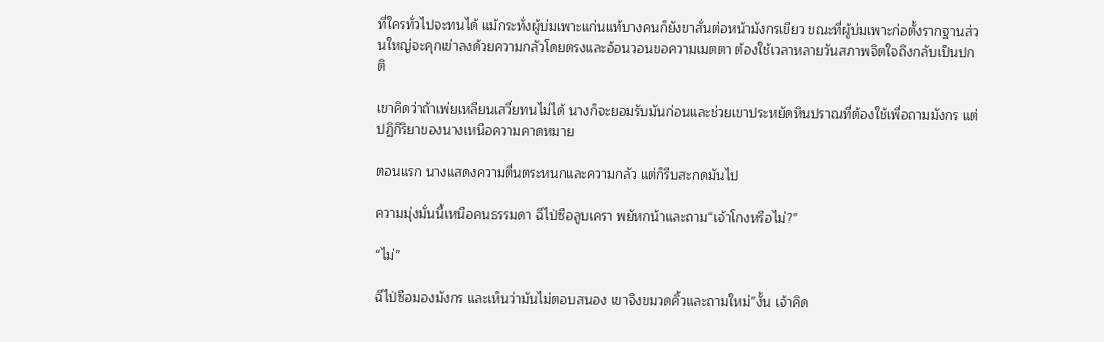ที่ใครทั่วไปจะทนได้ แม้กระทั่งผู้บ่มเพาะแก่นแท้บางคนก็ยังขาสั่นต่อหน้ามังกรเขียว ขณะที่ผู้บ่มเพาะก่อตั้งรากฐานส่วนใหญ่จะคุกเข่าลงด้วยความกลัวโดยตรงและอ้อนวอนขอความเมตตา ต้องใช้เวลาหลายวันสภาพจิตใจถึงกลับเป็นปกติ

เขาคิดว่าถ้าเพ่ยเหลียนเสวี่ยทนไม่ได้ นางก็จะยอมรับมันก่อนและช่วยเขาประหยัดหินปราณที่ต้องใช้เพื่อถามมังกร แต่ปฏิกิริยาของนางเหนือความคาดหมาย

ตอนแรก นางแสดงความตื่นตระหนกและความกลัว แต่ก็รีบสะกดมันไป

ความมุ่งมั่นนี้เหนือคนธรรมดา ฉีไป่ซือลูบเครา พยัหกน้าและถาม“เจ้าโกงหรือไม่?”

“ไม่”

ฉีไป่ซือมองมังกร และเห็นว่ามันไม่ตอบสนอง เขาจึงขมวดคิ้วและถามใหม่”งั้น เจ้าคิด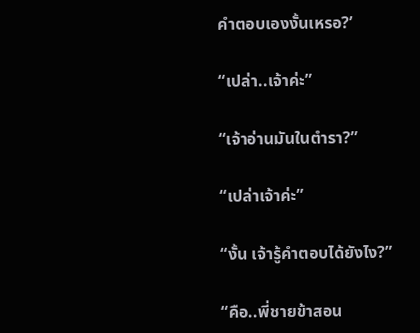คำตอบเองงั้นเหรอ?’

“เปล่า..เจ้าค่ะ”

“เจ้าอ่านมันในตำรา?”

“เปล่าเจ้าค่ะ”

“งั้น เจ้ารู้คำตอบได้ยังไง?”

“คือ..พี่ชายข้าสอน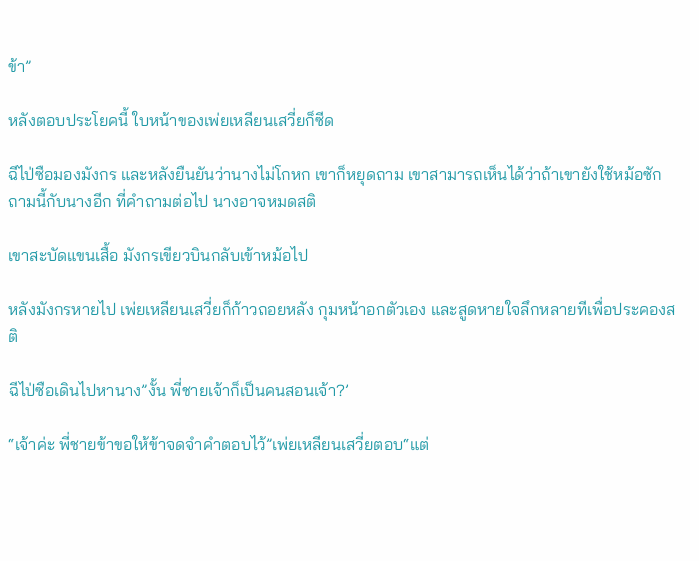ข้า”

หลังตอบประโยคนี้ ใบหน้าของเพ่ยเหลียนเสวี่ยก็ซีด

ฉีไป่ซือมองมังกร และหลังยืนยันว่านางไม่โกหก เขาก็หยุดถาม เขาสามารถเห็นได้ว่าถ้าเขายังใช้หม้อซักถามนี้กับนางอีก ที่คำถามต่อไป นางอาจหมดสติ

เขาสะบัดแขนเสื้อ มังกรเขียวบินกลับเข้าหม้อไป

หลังมังกรหายไป เพ่ยเหลียนเสวี่ยก็ก้าวถอยหลัง กุมหน้าอกตัวเอง และสูดหายใจลึกหลายทีเพื่อประคองสติ

ฉีไป่ซือเดินไปหานาง”งั้น พี่ชายเจ้าก็เป็นคนสอนเจ้า?’

“เจ้าค่ะ พี่ชายข้าขอให้ข้าจดจำคำตอบไว้”เพ่ยเหลียนเสวี่ยตอบ“แต่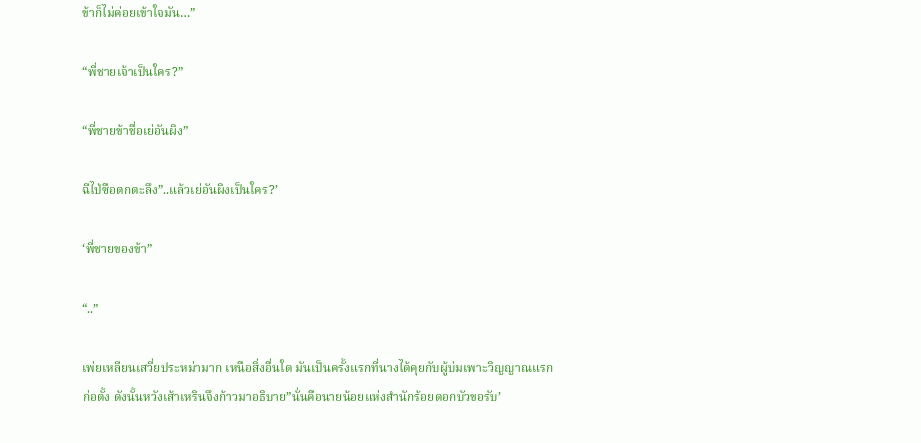ข้าก็ไม่ค่อยเข้าใจมัน…”

“พี่ชายเจ้าเป็นใคร?”

“พี่ชายข้าชื่อเย่อันผิง”

ฉีไป่ซือตกตะลึง”..แล้วเย่อันผิงเป็นใคร?’

‘พี่ชายของข้า”

“..”

เพ่ยเหลียนเสวี่ยประหม่ามาก เหนือสิ่งอื่นใด มันเป็นครั้งแรกที่นางได้คุยกับผู้บ่มเพาะวิญญาณแรกก่อตั้ง ดังนั้นหวังเส้าเหรินจึงก้าวมาอธิบาย”นั่นคือนายน้อยแห่งสำนักร้อยดอกบัวขอรับ’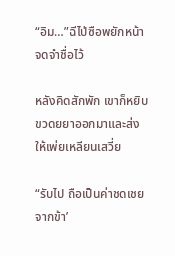“อิม…”ฉีไป่ซือพยักหน้า จดจำชื่อไว้

หลังคิดสักพัก เขาก็หยิบขวดยยาออกมาและส่งให้เพ่ยเหลียนเสวี่ย

“รับไป ถือเป็นค่าชดเชยจากข้า’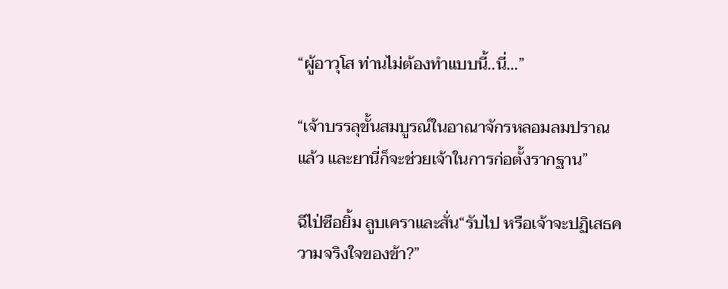“ผู้อาวุโส ท่านไม่ต้องทำแบบนี้..นี่…”

“เจ้าบรรลุขั้นสมบูรณ์ในอาณาจักรหลอมลมปราณแล้ว และยานี่ก็จะช่วยเจ้าในการก่อตั้งรากฐาน”

ฉีไป่ซือยิ้ม ลูบเคราและสั่น“รับไป หรือเจ้าจะปฏิเสธความจริงใจของข้า?”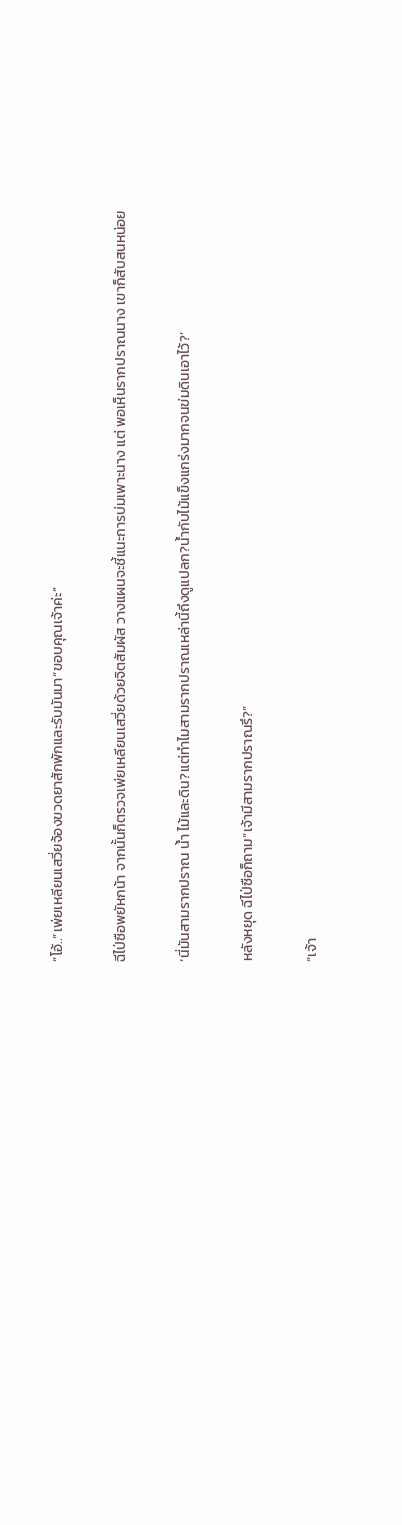“โอ้..”เพ่ยเหลียนเสวี่ยจ้องขวดยาสักพักและรับมันมา“ขอบคุณเจ้าค่ะ”

ฉีไป่ซือพยัหกน้า จากนั้นก็ตรวจเพ่ยเหลียนเสวี่ยด้วยจิตสัมผัส วางแผนจะชี้แนะการบ่มเพาะนาง แต่ พอเห็นรากปราณนาง เขาก็สับสนหน่อย

‘นี่มันสามรากปราณ น้ำ ไม้และดิน?แต่ทำไมสามรากปราณเหล่านี้ถึงดูแปลก?น้ำกับไม้แข็งแกร่งมากจนข่มดินเอาไว้?’

หลังหยุด ฉีไป่ซือก็ถาม“เจ้ามีสามรากปราณรึ?”

“เจ้า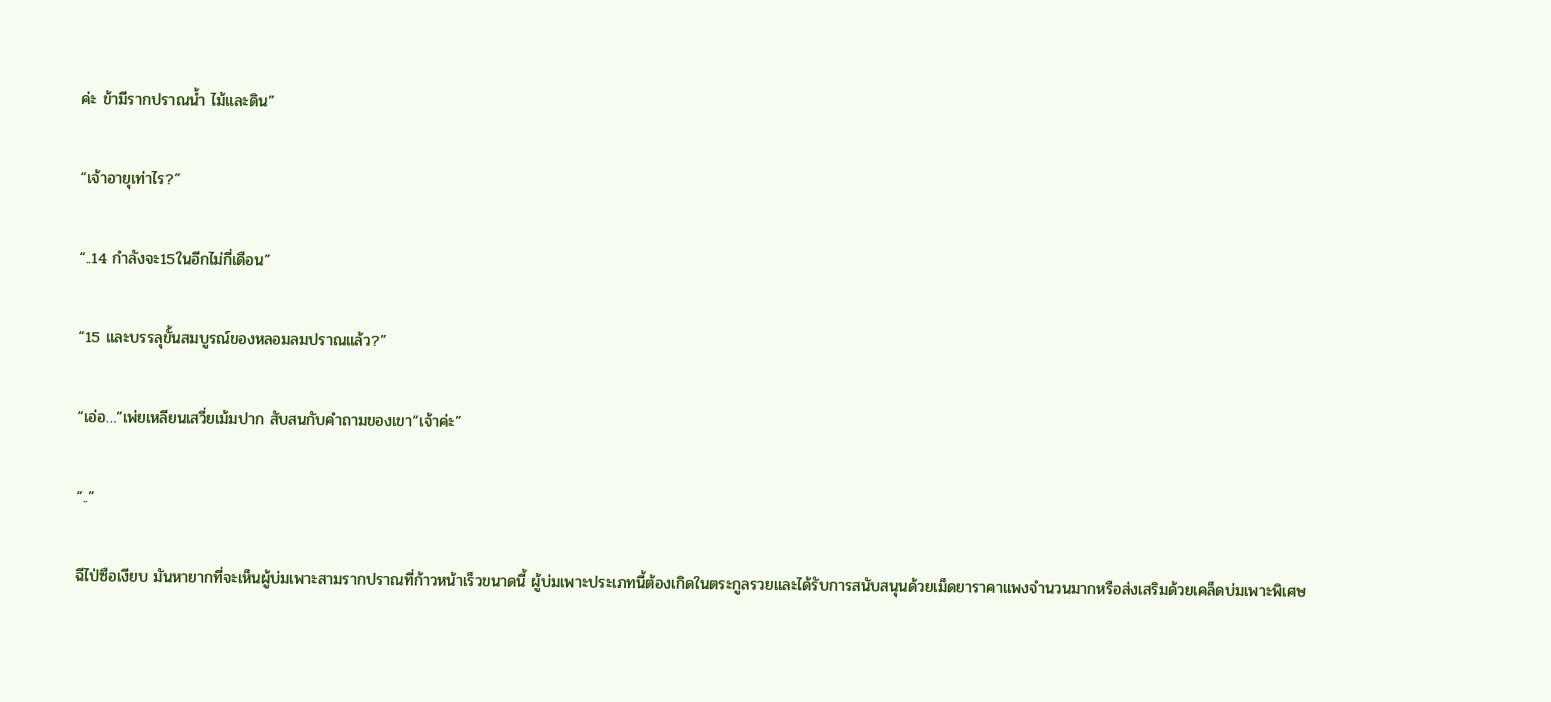ค่ะ ข้ามีรากปราณน้ำ ไม้และดิน”

“เจ้าอายุเท่าไร?”

“..14 กำลังจะ15ในอีกไม่กี่เดือน”

“15 และบรรลุขั้นสมบูรณ์ของหลอมลมปราณแล้ว?”

“เอ่อ…”เพ่ยเหลียนเสวี่ยเม้มปาก สับสนกับคำถามของเขา“เจ้าค่ะ”

“..”

ฉีไป่ซือเงียบ มันหายากที่จะเห็นผู้บ่มเพาะสามรากปราณที่ก้าวหน้าเร็วขนาดนี้ ผู้บ่มเพาะประเภทนี้ต้องเกิดในตระกูลรวยและได้รับการสนับสนุนด้วยเม็ดยาราคาแพงจำนวนมากหรือส่งเสริมด้วยเคล็ดบ่มเพาะพิเศษ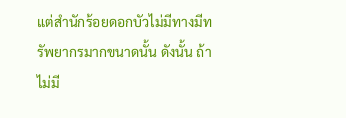แต่สำนักร้อยดอกบัวไม่มีทางมีทรัพยากรมากขนาดนั้น ดังนั้น ถ้าไม่มี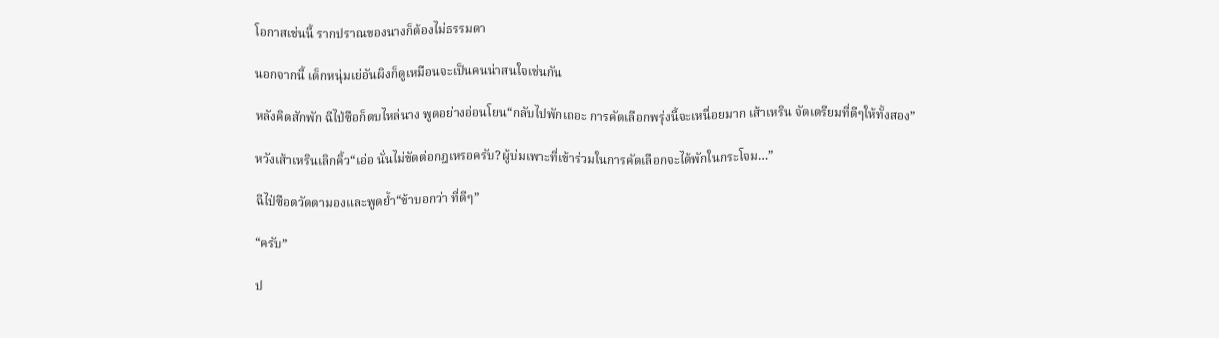โอกาสเช่นนี้ รากปราณของนางก็ต้องไม่ธรรมดา

นอกจากนี้ เด็กหนุ่มเย่อันผิงก็ดูเหมือนจะเป็นคนน่าสนใจเช่นกัน

หลังคิดสักพัก ฉีไป่ซือก็ตบไหล่นาง พูดอย่างอ่อนโยน“กลับไปพักเถอะ การคัดเลือกพรุ่งนี้จะเหนื่อยมาก เส้าเหริน จัดเตรียมที่ดีๆให้ทั้งสอง”

หวังเส้าเหรินเลิกคิ้ว“เอ่อ นั่นไม่ขัดต่อกฎเหรอครับ?ผู้บ่มเพาะที่เข้าร่วมในการคัดเลือกจะได้พักในกระโจม…”

ฉีไป่ซือตวัดตามองและพูดย้ำ“ข้าบอกว่า ที่ดีๆ”

“ครับ”

ป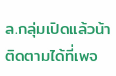ล.กลุ่มเปิดแล้วน้า ติดตามได้ที่เพจ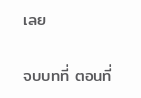เลย

จบบทที่ ตอนที่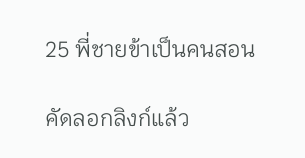25 พี่ชายข้าเป็นคนสอน

คัดลอกลิงก์แล้ว